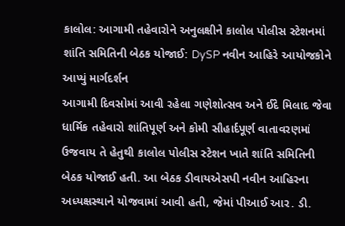કાલોલ: આગામી તહેવારોને અનુલક્ષીને કાલોલ પોલીસ સ્ટેશનમાં શાંતિ સમિતિની બેઠક યોજાઈ: DySP નવીન આહિરે આયોજકોને આપ્યું માર્ગદર્શન
આગામી દિવસોમાં આવી રહેલા ગણેશોત્સવ અને ઈદે મિલાદ જેવા ધાર્મિક તહેવારો શાંતિપૂર્ણ અને કોમી સૌહાર્દપૂર્ણ વાતાવરણમાં ઉજવાય તે હેતુથી કાલોલ પોલીસ સ્ટેશન ખાતે શાંતિ સમિતિની બેઠક યોજાઈ હતી. આ બેઠક ડીવાયએસપી નવીન આહિરના અધ્યક્ષસ્થાને યોજવામાં આવી હતી, જેમાં પીઆઈ આર. ડી.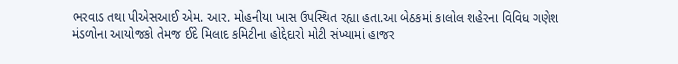ભરવાડ તથા પીએસઆઈ એમ. આર. મોહનીયા ખાસ ઉપસ્થિત રહ્યા હતા.આ બેઠકમાં કાલોલ શહેરના વિવિધ ગણેશ મંડળોના આયોજકો તેમજ ઈદે મિલાદ કમિટીના હોદ્દેદારો મોટી સંખ્યામાં હાજર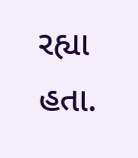રહ્યા હતા.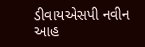ડીવાયએસપી નવીન આહ